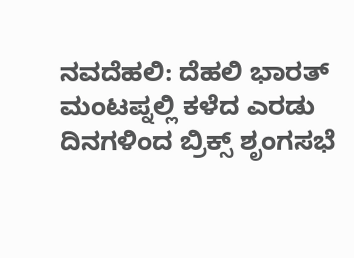ನವದೆಹಲಿ: ದೆಹಲಿ ಭಾರತ್ ಮಂಟಪ್ನಲ್ಲಿ ಕಳೆದ ಎರಡು ದಿನಗಳಿಂದ ಬ್ರಿಕ್ಸ್ ಶೃಂಗಸಭೆ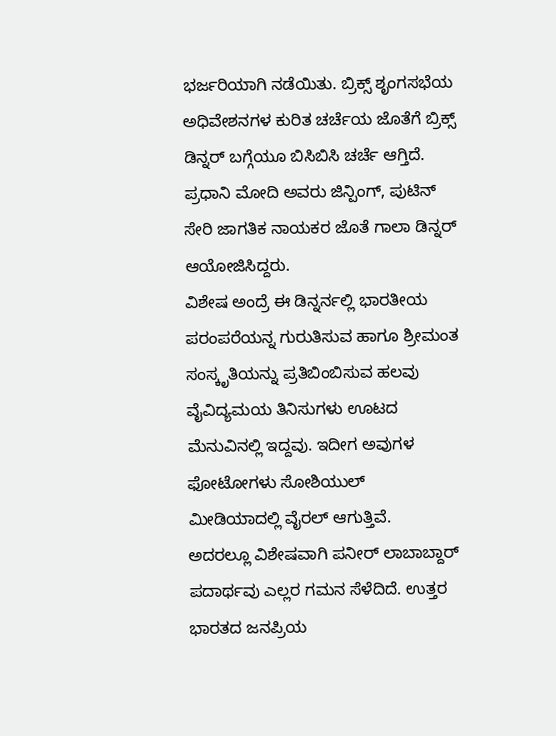ಭರ್ಜರಿಯಾಗಿ ನಡೆಯಿತು. ಬ್ರಿಕ್ಸ್ ಶೃಂಗಸಭೆಯ ಅಧಿವೇಶನಗಳ ಕುರಿತ ಚರ್ಚೆಯ ಜೊತೆಗೆ ಬ್ರಿಕ್ಸ್ ಡಿನ್ನರ್ ಬಗ್ಗೆಯೂ ಬಿಸಿಬಿಸಿ ಚರ್ಚೆ ಆಗ್ತಿದೆ. ಪ್ರಧಾನಿ ಮೋದಿ ಅವರು ಜಿನ್ಪಿಂಗ್, ಪುಟಿನ್ ಸೇರಿ ಜಾಗತಿಕ ನಾಯಕರ ಜೊತೆ ಗಾಲಾ ಡಿನ್ನರ್ ಆಯೋಜಿಸಿದ್ದರು.
ವಿಶೇಷ ಅಂದ್ರೆ ಈ ಡಿನ್ನರ್ನಲ್ಲಿ ಭಾರತೀಯ ಪರಂಪರೆಯನ್ನ ಗುರುತಿಸುವ ಹಾಗೂ ಶ್ರೀಮಂತ ಸಂಸ್ಕೃತಿಯನ್ನು ಪ್ರತಿಬಿಂಬಿಸುವ ಹಲವು ವೈವಿದ್ಯಮಯ ತಿನಿಸುಗಳು ಊಟದ ಮೆನುವಿನಲ್ಲಿ ಇದ್ದವು. ಇದೀಗ ಅವುಗಳ ಫೋಟೋಗಳು ಸೋಶಿಯುಲ್ ಮೀಡಿಯಾದಲ್ಲಿ ವೈರಲ್ ಆಗುತ್ತಿವೆ.
ಅದರಲ್ಲೂ ವಿಶೇಷವಾಗಿ ಪನೀರ್ ಲಾಬಾಬ್ದಾರ್ ಪದಾರ್ಥವು ಎಲ್ಲರ ಗಮನ ಸೆಳೆದಿದೆ. ಉತ್ತರ ಭಾರತದ ಜನಪ್ರಿಯ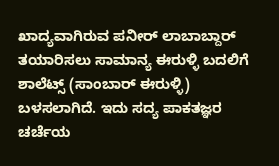ಖಾದ್ಯವಾಗಿರುವ ಪನೀರ್ ಲಾಬಾಬ್ದಾರ್ ತಯಾರಿಸಲು ಸಾಮಾನ್ಯ ಈರುಳ್ಳಿ ಬದಲಿಗೆ ಶಾಲೆಟ್ಸ್ (ಸಾಂಬಾರ್ ಈರುಳ್ಳಿ) ಬಳಸಲಾಗಿದೆ. ಇದು ಸದ್ಯ ಪಾಕತಜ್ಞರ ಚರ್ಚೆಯ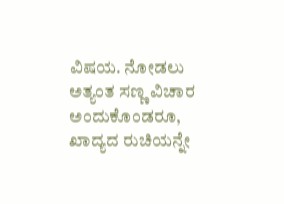ವಿಷಯ. ನೋಡಲು ಅತ್ಯಂತ ಸಣ್ಣ ವಿಚಾರ ಅಂದುಕೊಂಡರೂ, ಖಾದ್ಯದ ರುಚಿಯನ್ನೇ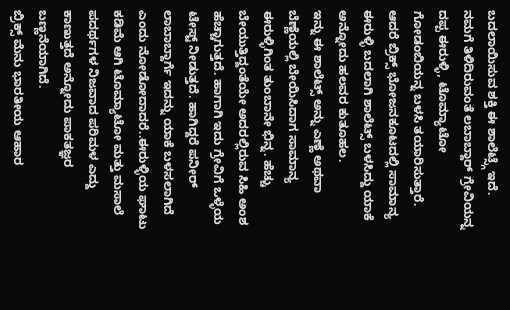ಬದಲಾಯಿಸುವ ಶಕ್ತಿ ಈ ಶಾಲೆಟ್ಸ್ಗೆ ಇದೆ.
ನಮಗೆ ತಿಳಿದಿರುವಂತೆ ಲಬಾಬ್ದಾರ್ ಗ್ರೇವಿಯನ್ನ ದಪ್ಪ ಈರುಳ್ಳಿ, ಟೊಮ್ಯಾಟೋ ಗೋಡಂಬಿಯನ್ನ ಬಳಸಿ ತಯಾರಿಸುತ್ತಾರೆ. ಆದರೆ ಬ್ರಿಕ್ಸ್ ಭೋಜನಕೂಟದಲ್ಲಿ ಸಾಮಾನ್ಯ ಈರುಳ್ಳಿ ಬದಲಾಗಿ ಶಾಲೆಟ್ಸ್ ಬಳಸಿದ್ದು ಯಾಕೆ ಅನ್ನೋದು ಹಲವರ ಕುತೂಹಲ.
ಇನ್ನು ಈ ಶಾಲೆಟ್ಸ್ ಅನ್ನು ಎಣ್ಣೆ ಅಥವಾ ಬೆಣ್ಣೆಯಲ್ಲಿ ಬೇಯಿಸಿದಾಗ ಸಾಮಾನ್ಯ ಈರುಳ್ಳಿಗಿಂತ ತುಂಬಾನೇ ಭಿನ್ನ. ಹೆಚ್ಚು ಬೇಯುತ್ತಿದ್ದಂತೆಯೇ ಅದರಲ್ಲಿರುವ ಸಿಹಿ ಅಂಶ ಹೆಚ್ಚಾಗುತ್ತದೆ. ಹಾಗಾಗಿ ಇದು ಗ್ರೇವಿಗೆ ಒಳ್ಳೆಯ ಟೇಸ್ಟ್ ನೀಡುತ್ತದೆ. ಹಾಗಿದ್ದರೆ ಪನೀರ್ ಲಾಬಾಬ್ದಾರ್ಗೆ ಇದನ್ನು ಯಾಕೆ ಬಳಸಲಾಗಿದೆ ಎಂದು ನೋಡೋದಾದರೆ..ಈರುಳ್ಳಿಯ ಘಾಟು ಕಡಿಮೆ ಆಗಿ ಟೊಮ್ಯಾಟೋ ಮತ್ತು ಮಸಾಲೆ ಪದರ್ಥಗಳ ನಿಜವಾದ ಪರಿಮಳ ಎದ್ದು ಕಾಣುತ್ತದೆ ಅನ್ನೋದು ಪಾಕತಜ್ಞರ ಬಣ್ಣನೆಯಾಗಿದೆ.
ಬ್ರಿಕ್ಸ್ ಮೆನು ಭಾರತೀಯ ಆಹಾರ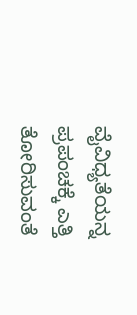ವೈವಿಧ್ಯತೆಯನ್ನ ಪ್ರಪಂಚಕ್ಕೆ ಎತ್ತಿ ತೋರಿಸುವಂತೆ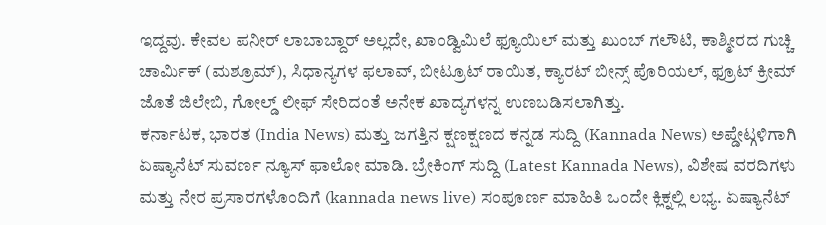ಇದ್ದವು. ಕೇವಲ ಪನೀರ್ ಲಾಬಾಬ್ದಾರ್ ಅಲ್ಲದೇ, ಖಾಂಡ್ವಿಮಿಲೆ ಫ್ಯೂಯಿಲ್ ಮತ್ತು ಖುಂಬ್ ಗಲೌಟಿ, ಕಾಶ್ಮೀರದ ಗುಚ್ಚಿ ಚಾರ್ಮಿಕ್ (ಮಶ್ರೂಮ್), ಸಿಧಾನ್ಯಗಳ ಫಲಾವ್, ಬೀಟ್ರೂಟ್ ರಾಯಿತ, ಕ್ಯಾರಟ್ ಬೀನ್ಸ್ ಪೊರಿಯಲ್, ಫ್ರೂಟ್ ಕ್ರೀಮ್ ಜೊತೆ ಜಿಲೇಬಿ, ಗೋಲ್ಡ್ ಲೀಫ್ ಸೇರಿದಂತೆ ಅನೇಕ ಖಾದ್ಯಗಳನ್ನ ಉಣಬಡಿಸಲಾಗಿತ್ತು.
ಕರ್ನಾಟಕ, ಭಾರತ (India News) ಮತ್ತು ಜಗತ್ತಿನ ಕ್ಷಣಕ್ಷಣದ ಕನ್ನಡ ಸುದ್ದಿ (Kannada News) ಅಪ್ಡೇಟ್ಗಳಿಗಾಗಿ ಏಷ್ಯಾನೆಟ್ ಸುವರ್ಣ ನ್ಯೂಸ್ ಫಾಲೋ ಮಾಡಿ. ಬ್ರೇಕಿಂಗ್ ಸುದ್ದಿ (Latest Kannada News), ವಿಶೇಷ ವರದಿಗಳು ಮತ್ತು ನೇರ ಪ್ರಸಾರಗಳೊಂದಿಗೆ (kannada news live) ಸಂಪೂರ್ಣ ಮಾಹಿತಿ ಒಂದೇ ಕ್ಲಿಕ್ನಲ್ಲಿ ಲಭ್ಯ. ಏಷ್ಯಾನೆಟ್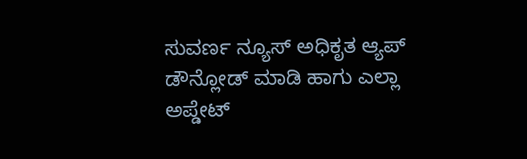ಸುವರ್ಣ ನ್ಯೂಸ್ ಅಧಿಕೃತ ಆ್ಯಪ್ ಡೌನ್ಲೋಡ್ ಮಾಡಿ ಹಾಗು ಎಲ್ಲಾ ಅಪ್ಡೇಟ್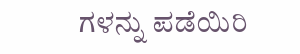ಗಳನ್ನು ಪಡೆಯಿರಿ